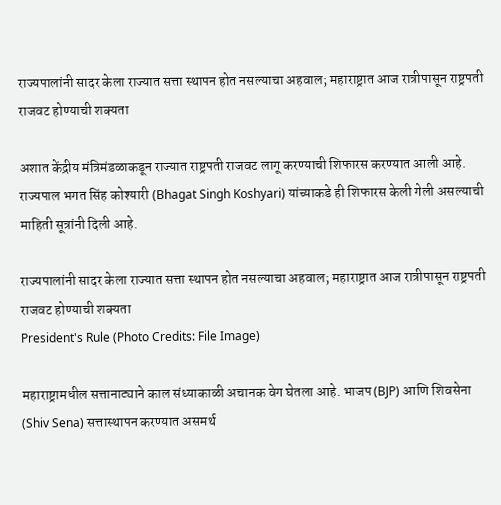राज्यपालांनी सादर केला राज्यात सत्ता स्थापन होत नसल्याचा अहवाल; महाराष्ट्रात आज रात्रीपासून राष्ट्रपती राजवट होण्याची शक्यता

अशात केंद्रीय मंत्रिमंडळाकडून राज्यात राष्ट्रपती राजवट लागू करण्याची शिफारस करण्यात आली आहे. राज्यपाल भगत सिंह कोश्यारी (Bhagat Singh Koshyari) यांच्याकडे ही शिफारस केली गेली असल्याची माहिती सूत्रांनी दिली आहे.

राज्यपालांनी सादर केला राज्यात सत्ता स्थापन होत नसल्याचा अहवाल; महाराष्ट्रात आज रात्रीपासून राष्ट्रपती राजवट होण्याची शक्यता
President's Rule (Photo Credits: File Image)

महाराष्ट्रामधील सत्तानाट्याने काल संध्याकाळी अचानक वेग घेतला आहे. भाजप (BJP) आणि शिवसेना (Shiv Sena) सत्तास्थापन करण्यात असमर्थ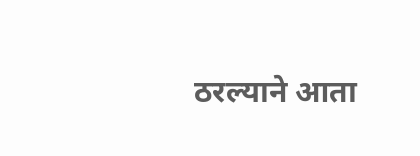ठरल्याने आता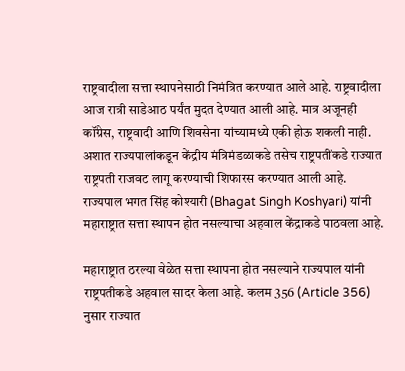राष्ट्रवादीला सत्ता स्थापनेसाठी निमंत्रित करण्यात आले आहे. राष्ट्रवादीला आज रात्री साडेआठ पर्यंत मुदत देण्यात आली आहे. मात्र अजूनही कॉंग्रेस, राष्ट्रवादी आणि शिवसेना यांच्यामध्ये एकी होऊ शकली नाही. अशात राज्यपालांकडून केंद्रीय मंत्रिमंडळाकडे तसेच राष्ट्रपतींकडे राज्यात राष्ट्रपती राजवट लागू करण्याची शिफारस करण्यात आली आहे. राज्यपाल भगत सिंह कोश्यारी (Bhagat Singh Koshyari) यांनी महाराष्ट्रात सत्ता स्थापन होत नसल्याचा अहवाल केंद्राकडे पाठवला आहे.

महाराष्ट्रात ठरल्या वेळेत सत्ता स्थापना होत नसल्याने राज्यपाल यांनी राष्ट्रपतीकडे अहवाल सादर केला आहे. कलम 356 (Article 356) नुसार राज्यात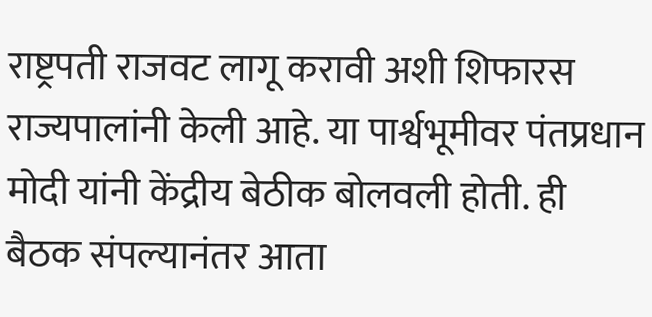राष्ट्रपती राजवट लागू करावी अशी शिफारस राज्यपालांनी केली आहे. या पार्श्वभूमीवर पंतप्रधान मोदी यांनी केंद्रीय बेठीक बोलवली होती. ही बैठक संपल्यानंतर आता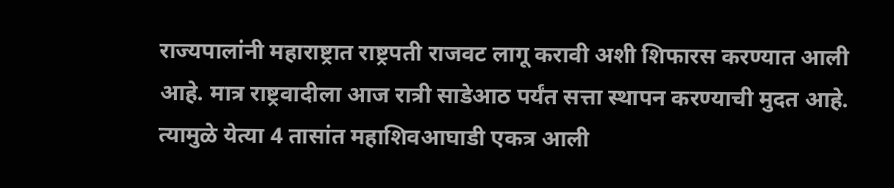राज्यपालांनी महाराष्ट्रात राष्ट्रपती राजवट लागू करावी अशी शिफारस करण्यात आली आहे. मात्र राष्ट्रवादीला आज रात्री साडेआठ पर्यंत सत्ता स्थापन करण्याची मुदत आहे. त्यामुळे येत्या 4 तासांत महाशिवआघाडी एकत्र आली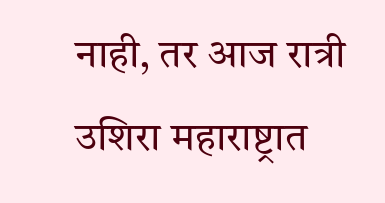नाही, तर आज रात्री उशिरा महाराष्ट्रात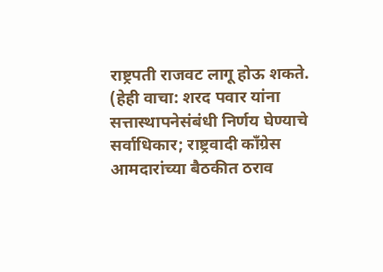राष्ट्रपती राजवट लागू होऊ शकते. (हेही वाचा: शरद पवार यांना सत्तास्थापनेसंबंधी निर्णय घेण्याचे सर्वाधिकार; राष्ट्रवादी काँग्रेस आमदारांच्या बैठकीत ठराव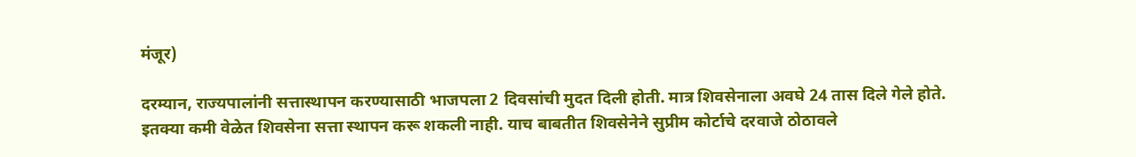मंजूर)

दरम्यान, राज्यपालांनी सत्तास्थापन करण्यासाठी भाजपला 2 दिवसांची मुदत दिली होती. मात्र शिवसेनाला अवघे 24 तास दिले गेले होते. इतक्या कमी वेळेत शिवसेना सत्ता स्थापन करू शकली नाही. याच बाबतीत शिवसेनेने सुप्रीम कोर्टाचे दरवाजे ठोठावले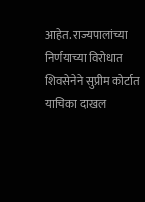आहेत. राज्यपालांच्या निर्णयाच्या विरोधात शिवसेनेने सुप्रीम कोर्टात याचिका दाखल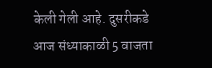केली गेली आहे. दुसरीकडे आज संध्याकाळी 5 वाजता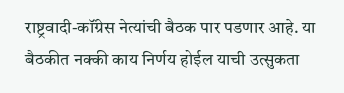राष्ट्रवादी-कॉंग्रेस नेत्यांची बैठक पार पडणार आहे. या बैठकीत नक्की काय निर्णय होईल याची उत्सुकता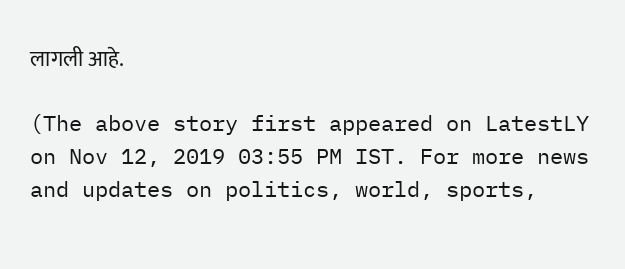लागली आहे.

(The above story first appeared on LatestLY on Nov 12, 2019 03:55 PM IST. For more news and updates on politics, world, sports,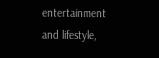entertainment and lifestyle,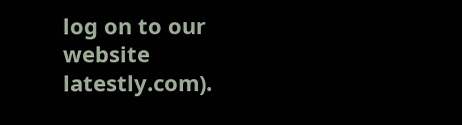log on to our website latestly.com).